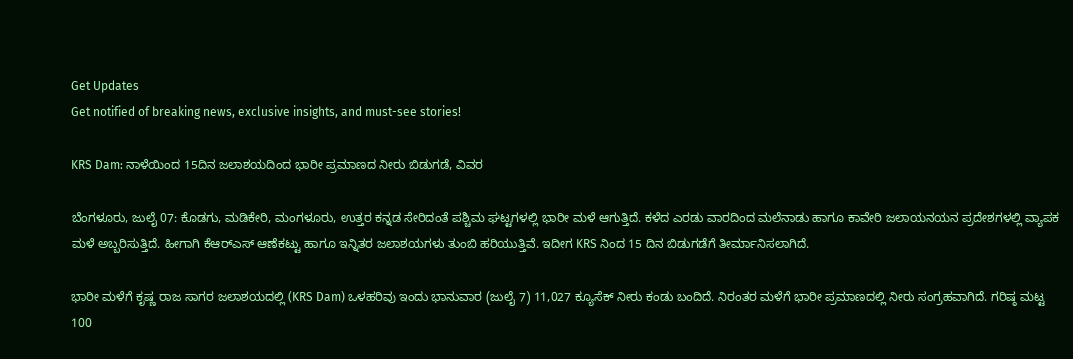Get Updates
Get notified of breaking news, exclusive insights, and must-see stories!

KRS Dam: ನಾಳೆಯಿಂದ 15ದಿನ ಜಲಾಶಯದಿಂದ ಭಾರೀ ಪ್ರಮಾಣದ ನೀರು ಬಿಡುಗಡೆ, ವಿವರ

ಬೆಂಗಳೂರು, ಜುಲೈ 07: ಕೊಡಗು, ಮಡಿಕೇರಿ, ಮಂಗಳೂರು, ಉತ್ತರ ಕನ್ನಡ ಸೇರಿದಂತೆ ಪಶ್ಚಿಮ ಘಟ್ಟಗಳಲ್ಲಿ ಭಾರೀ ಮಳೆ ಆಗುತ್ತಿದೆ. ಕಳೆದ ಎರಡು ವಾರದಿಂದ ಮಲೆನಾಡು ಹಾಗೂ ಕಾವೇರಿ ಜಲಾಯನಯನ ಪ್ರದೇಶಗಳಲ್ಲಿ ವ್ಯಾಪಕ ಮಳೆ ಅಬ್ಬರಿಸುತ್ತಿದೆ. ಹೀಗಾಗಿ ಕೆಆರ್‌ಎಸ್ ಆಣೆಕಟ್ಟು ಹಾಗೂ ಇನ್ನಿತರ ಜಲಾಶಯಗಳು ತುಂಬಿ ಹರಿಯುತ್ತಿವೆ. ಇದೀಗ KRS ನಿಂದ 15 ದಿನ ಬಿಡುಗಡೆಗೆ ತೀರ್ಮಾನಿಸಲಾಗಿದೆ.

ಭಾರೀ ಮಳೆಗೆ ಕೃಷ್ಣ ರಾಜ ಸಾಗರ ಜಲಾಶಯದಲ್ಲಿ (KRS Dam) ಒಳಹರಿವು ಇಂದು ಭಾನುವಾರ (ಜುಲೈ 7) 11,027 ಕ್ಯೂಸೆಕ್ ನೀರು ಕಂಡು ಬಂದಿದೆ. ನಿರಂತರ ಮಳೆಗೆ ಭಾರೀ ಪ್ರಮಾಣದಲ್ಲಿ ನೀರು ಸಂಗ್ರಹವಾಗಿದೆ. ಗರಿಷ್ಠ ಮಟ್ಟ 100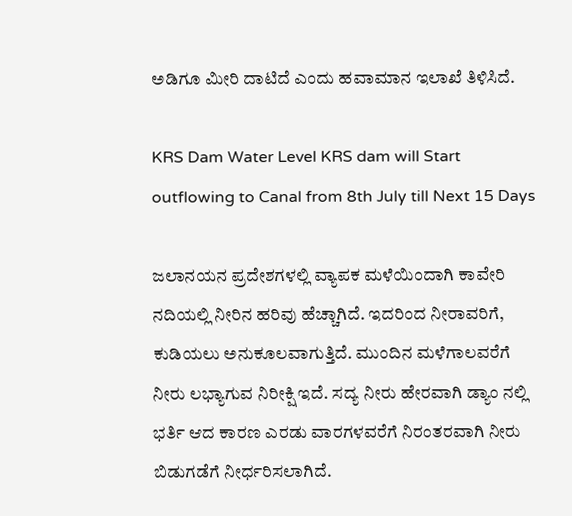ಅಡಿಗೂ ಮೀರಿ ದಾಟಿದೆ ಎಂದು ಹವಾಮಾನ ಇಲಾಖೆ ತಿಳಿಸಿದೆ.

KRS Dam Water Level KRS dam will Start outflowing to Canal from 8th July till Next 15 Days

ಜಲಾನಯನ ಪ್ರದೇಶಗಳಲ್ಲಿ ವ್ಯಾಪಕ ಮಳೆಯಿಂದಾಗಿ ಕಾವೇರಿ ನದಿಯಲ್ಲಿ ನೀರಿನ ಹರಿವು ಹೆಚ್ಚಾಗಿದೆ. ಇದರಿಂದ ನೀರಾವರಿಗೆ, ಕುಡಿಯಲು ಅನುಕೂಲವಾಗುತ್ತಿದೆ. ಮುಂದಿನ ಮಳೆಗಾಲವರೆಗೆ ನೀರು ಲಭ್ಯಾಗುವ ನಿರೀಕ್ಷಿ ಇದೆ. ಸದ್ಯ ನೀರು ಹೇರವಾಗಿ ಡ್ಯಾಂ ನಲ್ಲಿ ಭರ್ತಿ ಆದ ಕಾರಣ ಎರಡು ವಾರಗಳವರೆಗೆ ನಿರಂತರವಾಗಿ ನೀರು ಬಿಡುಗಡೆಗೆ ನೀರ್ಧರಿಸಲಾಗಿದೆ.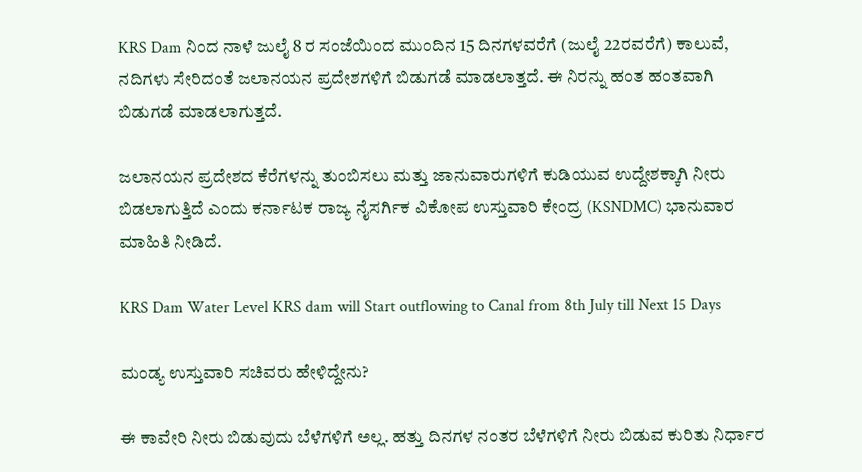KRS Dam ನಿಂದ ನಾಳೆ ಜುಲೈ 8 ರ ಸಂಜೆಯಿಂದ ಮುಂದಿನ 15 ದಿನಗಳವರೆಗೆ (ಜುಲೈ 22ರವರೆಗೆ) ಕಾಲುವೆ, ನದಿಗಳು ಸೇರಿದಂತೆ ಜಲಾನಯನ ಪ್ರದೇಶಗಳಿಗೆ ಬಿಡುಗಡೆ ಮಾಡಲಾತ್ತದೆ. ಈ ನಿರನ್ನು ಹಂತ ಹಂತವಾಗಿ ಬಿಡುಗಡೆ ಮಾಡಲಾಗುತ್ತದೆ.

ಜಲಾನಯನ ಪ್ರದೇಶದ ಕೆರೆಗಳನ್ನು ತುಂಬಿಸಲು ಮತ್ತು ಜಾನುವಾರುಗಳಿಗೆ ಕುಡಿಯುವ ಉದ್ದೇಶಕ್ಕಾಗಿ ನೀರು ಬಿಡಲಾಗುತ್ತಿದೆ ಎಂದು ಕರ್ನಾಟಕ ರಾಜ್ಯ ನೈಸರ್ಗಿಕ ವಿಕೋಪ ಉಸ್ತುವಾರಿ ಕೇಂದ್ರ (KSNDMC) ಭಾನುವಾರ ಮಾಹಿತಿ ನೀಡಿದೆ.

KRS Dam Water Level KRS dam will Start outflowing to Canal from 8th July till Next 15 Days

ಮಂಡ್ಯ ಉಸ್ತುವಾರಿ ಸಚಿವರು ಹೇಳಿದ್ದೇನು?

ಈ ಕಾವೇರಿ ನೀರು ಬಿಡುವುದು ಬೆಳೆಗಳಿಗೆ ಅಲ್ಲ. ಹತ್ತು ದಿನಗಳ ನಂತರ ಬೆಳೆಗಳಿಗೆ ನೀರು ಬಿಡುವ ಕುರಿತು ನಿರ್ಧಾರ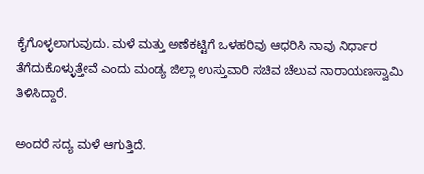ಕೈಗೊಳ್ಳಲಾಗುವುದು. ಮಳೆ ಮತ್ತು ಅಣೆಕಟ್ಟಿಗೆ ಒಳಹರಿವು ಆಧರಿಸಿ ನಾವು ನಿರ್ಧಾರ ತೆಗೆದುಕೊಳ್ಳುತ್ತೇವೆ ಎಂದು ಮಂಡ್ಯ ಜಿಲ್ಲಾ ಉಸ್ತುವಾರಿ ಸಚಿವ ಚೆಲುವ ನಾರಾಯಣಸ್ವಾಮಿ ತಿಳಿಸಿದ್ದಾರೆ.

ಅಂದರೆ ಸದ್ಯ ಮಳೆ ಆಗುತ್ತಿದೆ.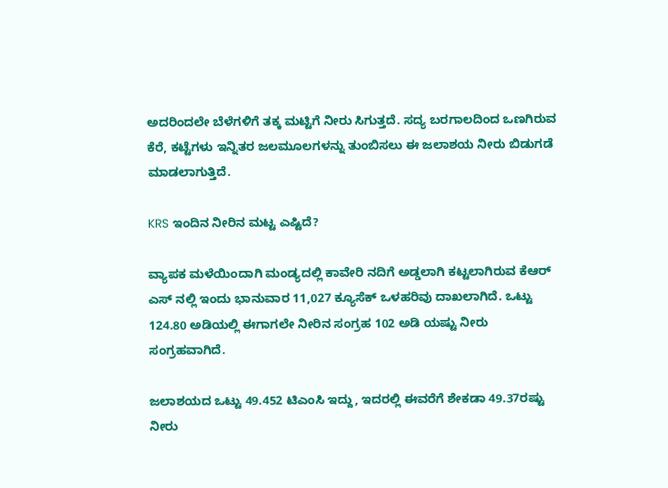ಅದರಿಂದಲೇ ಬೆಳೆಗಳಿಗೆ ತಕ್ಕ ಮಟ್ಟಿಗೆ ನೀರು ಸಿಗುತ್ತದೆ. ಸದ್ಯ ಬರಗಾಲದಿಂದ ಒಣಗಿರುವ ಕೆರೆ, ಕಟ್ಟೆಗಳು ಇನ್ನಿತರ ಜಲಮೂಲಗಳನ್ನು ತುಂಬಿಸಲು ಈ ಜಲಾಶಯ ನೀರು ಬಿಡುಗಡೆ ಮಾಡಲಾಗುತ್ತಿದೆ.

KRS ಇಂದಿನ ನೀರಿನ ಮಟ್ಟ ಎಷ್ಟಿದೆ?

ವ್ಯಾಪಕ ಮಳೆಯಿಂದಾಗಿ ಮಂಡ್ಯದಲ್ಲಿ ಕಾವೇರಿ ನದಿಗೆ ಅಡ್ಡಲಾಗಿ ಕಟ್ಟಲಾಗಿರುವ ಕೆಆರ್ ಎಸ್ ನಲ್ಲಿ ಇಂದು ಭಾನುವಾರ 11,027 ಕ್ಯೂಸೆಕ್ ಒಳಹರಿವು ದಾಖಲಾಗಿದೆ. ಒಟ್ಟು 124.80 ಅಡಿಯಲ್ಲಿ ಈಗಾಗಲೇ ನೀರಿನ ಸಂಗ್ರಹ 102 ಅಡಿ ಯಷ್ಟು ನೀರು ಸಂಗ್ರಹವಾಗಿದೆ.

ಜಲಾಶಯದ ಒಟ್ಟು 49.452 ಟಿಎಂಸಿ ಇದ್ದು, ಇದರಲ್ಲಿ ಈವರೆಗೆ ಶೇಕಡಾ 49.37ರಷ್ಟು ನೀರು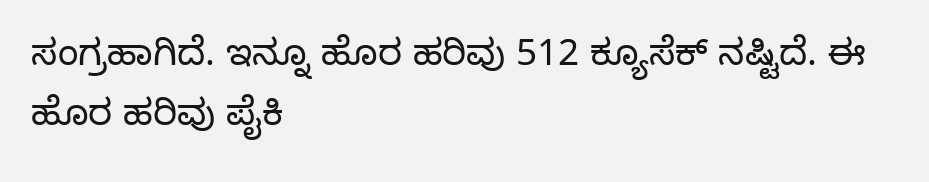ಸಂಗ್ರಹಾಗಿದೆ. ಇನ್ನೂ ಹೊರ ಹರಿವು 512 ಕ್ಯೂಸೆಕ್ ನಷ್ಟಿದೆ. ಈ ಹೊರ ಹರಿವು ಪೈಕಿ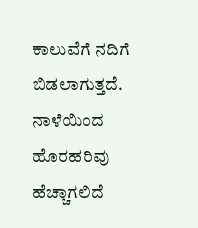ಕಾಲುವೆಗೆ ನದಿಗೆ ಬಿಡಲಾಗುತ್ತದೆ. ನಾಳೆಯಿಂದ ಹೊರಹರಿವು ಹೆಚ್ಚಾಗಲಿದೆ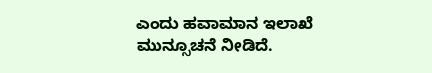ಎಂದು ಹವಾಮಾನ ಇಲಾಖೆ ಮುನ್ಸೂಚನೆ ನೀಡಿದೆ.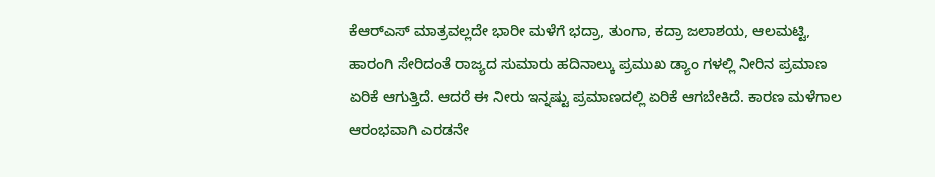ಕೆಆರ್‌ಎಸ್ ಮಾತ್ರವಲ್ಲದೇ ಭಾರೀ ಮಳೆಗೆ ಭದ್ರಾ, ತುಂಗಾ, ಕದ್ರಾ ಜಲಾಶಯ, ಆಲಮಟ್ಟಿ, ಹಾರಂಗಿ ಸೇರಿದಂತೆ ರಾಜ್ಯದ ಸುಮಾರು ಹದಿನಾಲ್ಕು ಪ್ರಮುಖ ಡ್ಯಾಂ ಗಳಲ್ಲಿ ನೀರಿನ ಪ್ರಮಾಣ ಏರಿಕೆ ಆಗುತ್ತಿದೆ. ಆದರೆ ಈ ನೀರು ಇನ್ನಷ್ಟು ಪ್ರಮಾಣದಲ್ಲಿ ಏರಿಕೆ ಆಗಬೇಕಿದೆ. ಕಾರಣ ಮಳೆಗಾಲ ಆರಂಭವಾಗಿ ಎರಡನೇ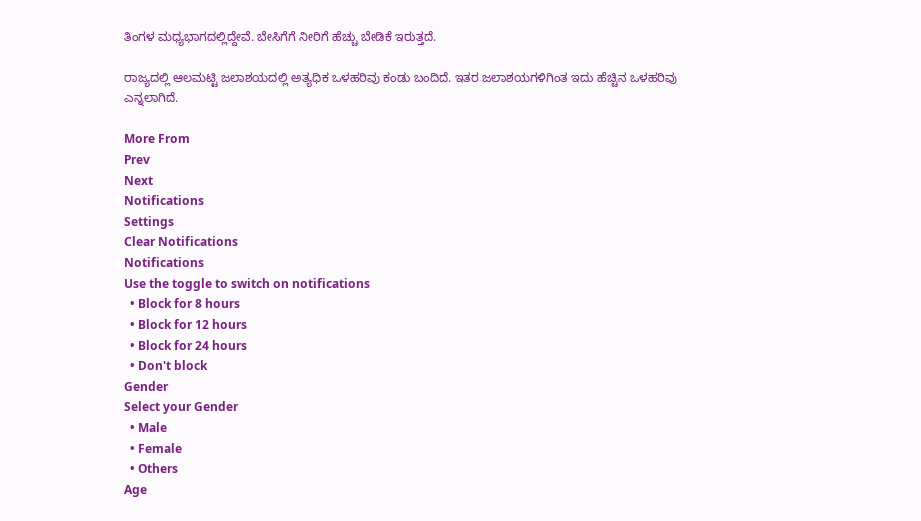ತಿಂಗಳ ಮಧ್ಯಭಾಗದಲ್ಲಿದ್ದೇವೆ. ಬೇಸಿಗೆಗೆ ನೀರಿಗೆ ಹೆಚ್ಚು ಬೇಡಿಕೆ ಇರುತ್ತದೆ.

ರಾಜ್ಯದಲ್ಲಿ ಆಲಮಟ್ಟಿ ಜಲಾಶಯದಲ್ಲಿ ಅತ್ಯಧಿಕ ಒಳಹರಿವು ಕಂಡು ಬಂದಿದೆ. ಇತರ ಜಲಾಶಯಗಳಿಗಿಂತ ಇದು ಹೆಚ್ಚಿನ ಒಳಹರಿವು ಎನ್ನಲಾಗಿದೆ.

More From
Prev
Next
Notifications
Settings
Clear Notifications
Notifications
Use the toggle to switch on notifications
  • Block for 8 hours
  • Block for 12 hours
  • Block for 24 hours
  • Don't block
Gender
Select your Gender
  • Male
  • Female
  • Others
Age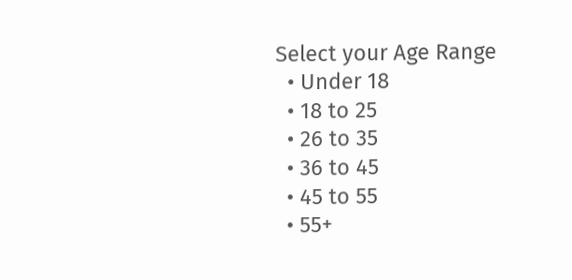Select your Age Range
  • Under 18
  • 18 to 25
  • 26 to 35
  • 36 to 45
  • 45 to 55
  • 55+